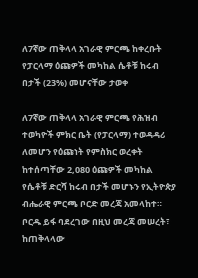ለ7ኛው ጠቅላላ አገራዊ ምርጫ ከቀረቡት የፓርላማ ዕጩዎች መካከል ሴቶቹ ከሩብ በታች (23%) መሆናቸው ታወቀ

ለ7ኛው ጠቅላላ አገራዊ ምርጫ የሕዝብ ተወካዮች ምክር ቤት (የፓርላማ) ተወዳዳሪ ለመሆን የዕጩነት የምስክር ወረቀት ከተሰጣቸው 2,080 ዕጩዎች መካከል የሴቶቹ ድርሻ ከሩብ በታች መሆኑን የኢትዮጵያ ብሔራዊ ምርጫ ቦርድ መረጃ አመላከተ። ቦርዱ ይፋ ባደረገው በዚህ መረጃ መሠረት፣ ከጠቅላላው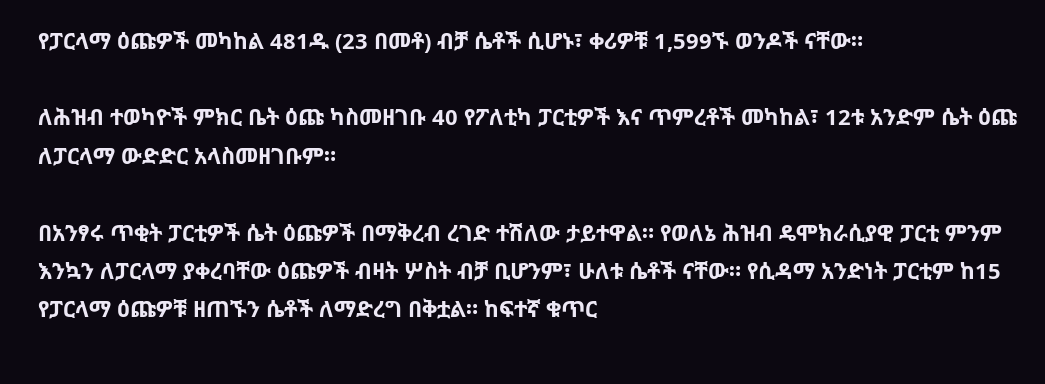የፓርላማ ዕጩዎች መካከል 481ዱ (23 በመቶ) ብቻ ሴቶች ሲሆኑ፣ ቀሪዎቹ 1,599ኙ ወንዶች ናቸው።

ለሕዝብ ተወካዮች ምክር ቤት ዕጩ ካስመዘገቡ 40 የፖለቲካ ፓርቲዎች እና ጥምረቶች መካከል፣ 12ቱ አንድም ሴት ዕጩ ለፓርላማ ውድድር አላስመዘገቡም።

በአንፃሩ ጥቂት ፓርቲዎች ሴት ዕጩዎች በማቅረብ ረገድ ተሽለው ታይተዋል። የወለኔ ሕዝብ ዴሞክራሲያዊ ፓርቲ ምንም እንኳን ለፓርላማ ያቀረባቸው ዕጩዎች ብዛት ሦስት ብቻ ቢሆንም፣ ሁለቱ ሴቶች ናቸው። የሲዳማ አንድነት ፓርቲም ከ15 የፓርላማ ዕጩዎቹ ዘጠኙን ሴቶች ለማድረግ በቅቷል። ከፍተኛ ቁጥር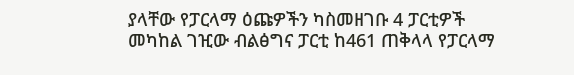ያላቸው የፓርላማ ዕጩዎችን ካስመዘገቡ 4 ፓርቲዎች መካከል ገዢው ብልፅግና ፓርቲ ከ461 ጠቅላላ የፓርላማ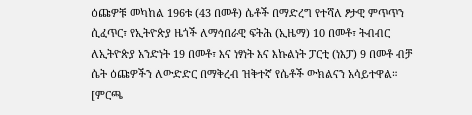ዕጩዎቹ መካከል 196ቱ (43 በመቶ) ሴቶች በማድረግ የተሻለ ፆታዊ ምጥጥን ሲፈጥር፣ የኢትዮጵያ ዜጎች ለማኅበራዊ ፍትሕ (ኢዜማ) 10 በመቶ፣ ትብብር ለኢትዮጵያ አንድነት 19 በመቶ፣ እና ነፃነት እና እኩልነት ፓርቲ (ነእፓ) 9 በመቶ ብቻ ሴት ዕጩዎችን ለውድድር በማቅረብ ዝቅተኛ የሴቶች ውክልናን አሳይተዋል። [ምርጫ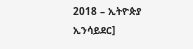2018 – ኢትዮጵያ ኢንሳይደር]